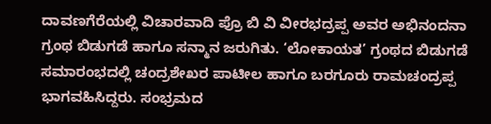ದಾವಣಗೆರೆಯಲ್ಲಿ ವಿಚಾರವಾದಿ ಪ್ರೊ ಬಿ ವಿ ವೀರಭದ್ರಪ್ಪ ಅವರ ಅಭಿನಂದನಾ ಗ್ರಂಥ ಬಿಡುಗಡೆ ಹಾಗೂ ಸನ್ಮಾನ ಜರುಗಿತು. ‘ಲೋಕಾಯತ’ ಗ್ರಂಥದ ಬಿಡುಗಡೆ ಸಮಾರಂಭದಲ್ಲಿ ಚಂದ್ರಶೇಖರ ಪಾಟೀಲ ಹಾಗೂ ಬರಗೂರು ರಾಮಚಂದ್ರಪ್ಪ ಭಾಗವಹಿಸಿದ್ದರು. ಸಂಭ್ರಮದ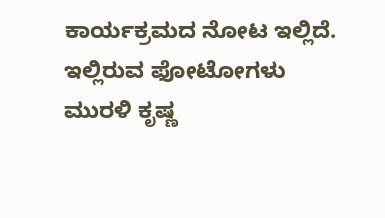ಕಾರ್ಯಕ್ರಮದ ನೋಟ ಇಲ್ಲಿದೆ. ಇಲ್ಲಿರುವ ಫೋಟೋಗಳು ಮುರಳಿ ಕೃಷ್ಣ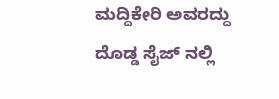ಮದ್ದಿಕೇರಿ ಅವರದ್ದು
ದೊಡ್ಡ ಸೈಜ್ ನಲ್ಲಿ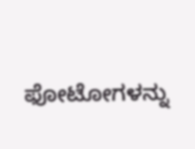ಫೋಟೋಗಳನ್ನು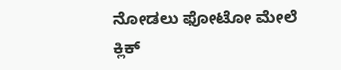ನೋಡಲು ಫೋಟೋ ಮೇಲೆ ಕ್ಲಿಕ್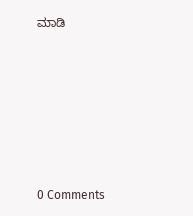ಮಾಡಿ







0 Comments